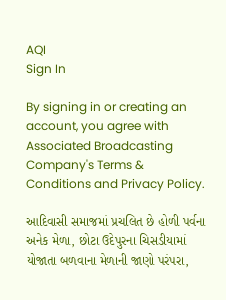AQI
Sign In

By signing in or creating an account, you agree with Associated Broadcasting Company's Terms & Conditions and Privacy Policy.

આદિવાસી સમાજમાં પ્રચલિત છે હોળી પર્વના અનેક મેળા, છોટા ઉદેપુરના ચિસડીયામાં યોજાતા બળવાના મેળાની જાણો પરંપરા,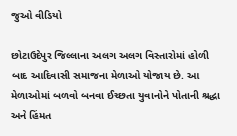જુઓ વીડિયો

છોટાઉદેપુર જિલ્લાના અલગ અલગ વિસ્તારોમાં હોળી બાદ આદિવાસી સમાજના મેળાઓ યોજાય છે. આ મેળાઓમાં બળવો બનવા ઈચ્છતા યુવાનોને પોતાની શ્રદ્ધા અને હિંમત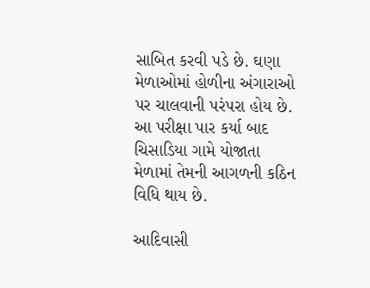સાબિત કરવી પડે છે. ઘણા મેળાઓમાં હોળીના અંગારાઓ પર ચાલવાની પરંપરા હોય છે. આ પરીક્ષા પાર કર્યા બાદ ચિસાડિયા ગામે યોજાતા મેળામાં તેમની આગળની કઠિન વિધિ થાય છે.

આદિવાસી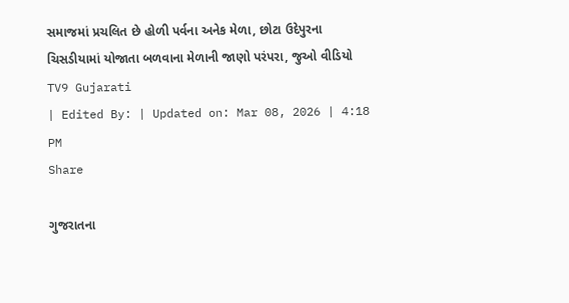સમાજમાં પ્રચલિત છે હોળી પર્વના અનેક મેળા, છોટા ઉદેપુરના ચિસડીયામાં યોજાતા બળવાના મેળાની જાણો પરંપરા, જુઓ વીડિયો
TV9 Gujarati
| Edited By: | Updated on: Mar 08, 2026 | 4:18 PM
Share

ગુજરાતના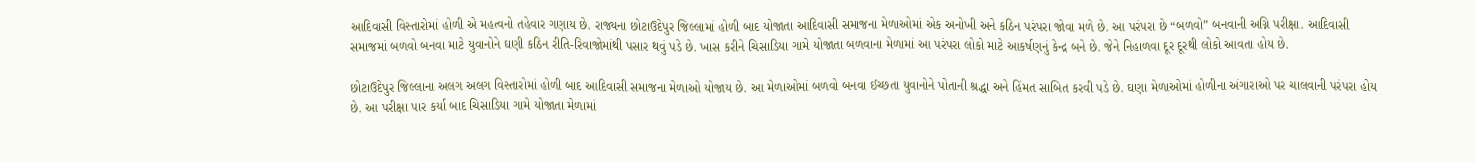આદિવાસી વિસ્તારોમાં હોળી એ મહત્વનો તહેવાર ગણાય છે. રાજ્યના છોટાઉદેપુર જિલ્લામાં હોળી બાદ યોજાતા આદિવાસી સમાજના મેળાઓમાં એક અનોખી અને કઠિન પરંપરા જોવા મળે છે. આ પરંપરા છે “બળવો” બનવાની અગ્નિ પરીક્ષા. આદિવાસી સમાજમાં બળવો બનવા માટે યુવાનોને ઘણી કઠિન રીતિ-રિવાજોમાંથી પસાર થવું પડે છે. ખાસ કરીને ચિસાડિયા ગામે યોજાતા બળવાના મેળામાં આ પરંપરા લોકો માટે આકર્ષણનું કેન્દ્ર બને છે. જેને નિહાળવા દૂર દૂરથી લોકો આવતા હોય છે.

છોટાઉદેપુર જિલ્લાના અલગ અલગ વિસ્તારોમાં હોળી બાદ આદિવાસી સમાજના મેળાઓ યોજાય છે. આ મેળાઓમાં બળવો બનવા ઈચ્છતા યુવાનોને પોતાની શ્રદ્ધા અને હિંમત સાબિત કરવી પડે છે. ઘણા મેળાઓમાં હોળીના અંગારાઓ પર ચાલવાની પરંપરા હોય છે. આ પરીક્ષા પાર કર્યા બાદ ચિસાડિયા ગામે યોજાતા મેળામાં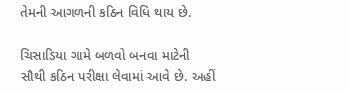તેમની આગળની કઠિન વિધિ થાય છે.

ચિસાડિયા ગામે બળવો બનવા માટેની સૌથી કઠિન પરીક્ષા લેવામાં આવે છે. અહીં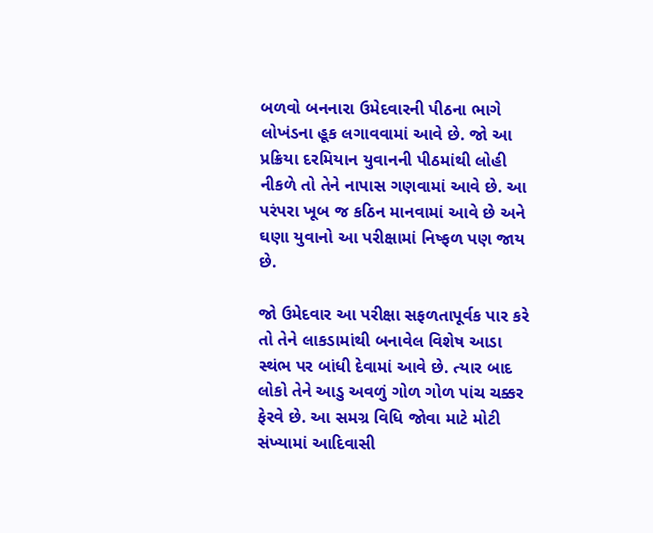બળવો બનનારા ઉમેદવારની પીઠના ભાગે લોખંડના હૂક લગાવવામાં આવે છે. જો આ પ્રક્રિયા દરમિયાન યુવાનની પીઠમાંથી લોહી નીકળે તો તેને નાપાસ ગણવામાં આવે છે. આ પરંપરા ખૂબ જ કઠિન માનવામાં આવે છે અને ઘણા યુવાનો આ પરીક્ષામાં નિષ્ફળ પણ જાય છે.

જો ઉમેદવાર આ પરીક્ષા સફળતાપૂર્વક પાર કરે તો તેને લાકડામાંથી બનાવેલ વિશેષ આડા સ્થંભ પર બાંધી દેવામાં આવે છે. ત્યાર બાદ લોકો તેને આડુ અવળું ગોળ ગોળ પાંચ ચક્કર ફેરવે છે. આ સમગ્ર વિધિ જોવા માટે મોટી સંખ્યામાં આદિવાસી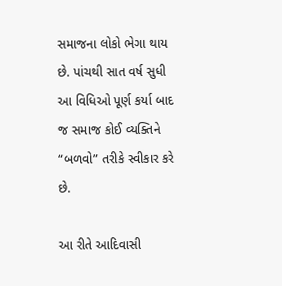સમાજના લોકો ભેગા થાય છે. પાંચથી સાત વર્ષ સુધી આ વિધિઓ પૂર્ણ કર્યા બાદ જ સમાજ કોઈ વ્યક્તિને “બળવો” તરીકે સ્વીકાર કરે છે.

આ રીતે આદિવાસી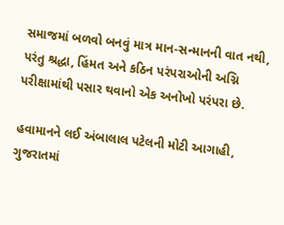સમાજમાં બળવો બનવું માત્ર માન-સન્માનની વાત નથી, પરંતુ શ્રદ્ધા, હિંમત અને કઠિન પરંપરાઓની અગ્નિ પરીક્ષામાંથી પસાર થવાનો એક અનોખો પરંપરા છે.

હવામાનને લઈ અંબાલાલ પટેલની મોટી આગાહી, ગુજરાતમાં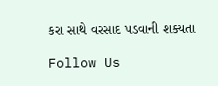કરા સાથે વરસાદ પડવાની શક્યતા

Follow Us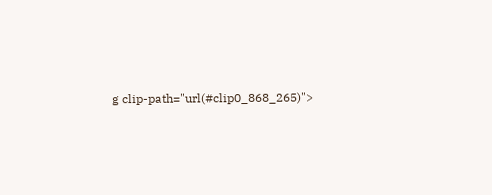g clip-path="url(#clip0_868_265)">